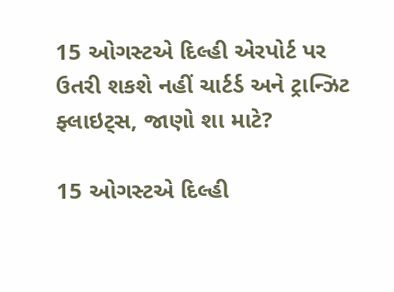15 ઓગસ્ટએ દિલ્હી એરપોર્ટ પર ઉતરી શકશે નહીં ચાર્ટર્ડ અને ટ્રાન્ઝિટ ફ્લાઇટ્સ, જાણો શા માટે?

15 ઓગસ્ટએ દિલ્હી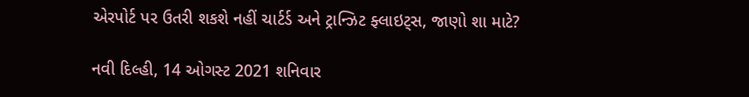એરપોર્ટ પર ઉતરી શકશે નહીં ચાર્ટર્ડ અને ટ્રાન્ઝિટ ફ્લાઇટ્સ, જાણો શા માટે?

નવી દિલ્હી, 14 ઓગસ્ટ 2021 શનિવાર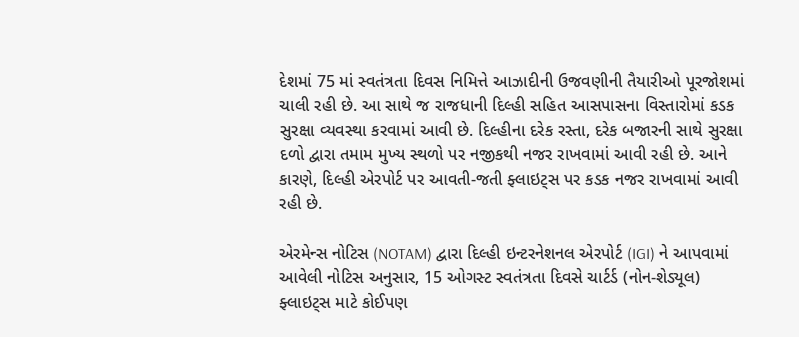દેશમાં 75 માં સ્વતંત્રતા દિવસ નિમિત્તે આઝાદીની ઉજવણીની તૈયારીઓ પૂરજોશમાં ચાલી રહી છે. આ સાથે જ રાજધાની દિલ્હી સહિત આસપાસના વિસ્તારોમાં કડક સુરક્ષા વ્યવસ્થા કરવામાં આવી છે. દિલ્હીના દરેક રસ્તા, દરેક બજારની સાથે સુરક્ષા દળો દ્વારા તમામ મુખ્ય સ્થળો પર નજીકથી નજર રાખવામાં આવી રહી છે. આને કારણે, દિલ્હી એરપોર્ટ પર આવતી-જતી ફ્લાઇટ્સ પર કડક નજર રાખવામાં આવી રહી છે.

એરમેન્સ નોટિસ (NOTAM) દ્વારા દિલ્હી ઇન્ટરનેશનલ એરપોર્ટ (IGI) ને આપવામાં આવેલી નોટિસ અનુસાર, 15 ઓગસ્ટ સ્વતંત્રતા દિવસે ચાર્ટર્ડ (નોન-શેડ્યૂલ) ફ્લાઇટ્સ માટે કોઈપણ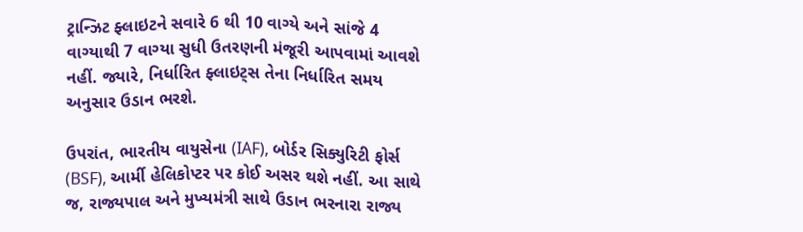ટ્રાન્ઝિટ ફ્લાઇટને સવારે 6 થી 10 વાગ્યે અને સાંજે 4 વાગ્યાથી 7 વાગ્યા સુધી ઉતરણની મંજૂરી આપવામાં આવશે નહીં. જ્યારે, નિર્ધારિત ફ્લાઇટ્સ તેના નિર્ધારિત સમય અનુસાર ઉડાન ભરશે.

ઉપરાંત, ભારતીય વાયુસેના (IAF), બોર્ડર સિક્યુરિટી ફોર્સ (BSF), આર્મી હેલિકોપ્ટર પર કોઈ અસર થશે નહીં. આ સાથે જ, રાજ્યપાલ અને મુખ્યમંત્રી સાથે ઉડાન ભરનારા રાજ્ય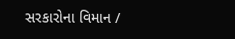સરકારોના વિમાન /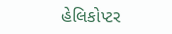હેલિકોપ્ટર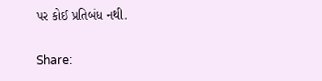પર કોઈ પ્રતિબંધ નથી.

Share: